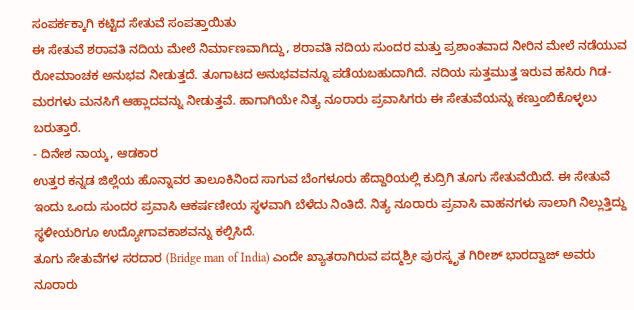ಸಂಪರ್ಕಕ್ಕಾಗಿ ಕಟ್ಟಿದ ಸೇತುವೆ ಸಂಪತ್ತಾಯಿತು
ಈ ಸೇತುವೆ ಶರಾವತಿ ನದಿಯ ಮೇಲೆ ನಿರ್ಮಾಣವಾಗಿದ್ದು, ಶರಾವತಿ ನದಿಯ ಸುಂದರ ಮತ್ತು ಪ್ರಶಾಂತವಾದ ನೀರಿನ ಮೇಲೆ ನಡೆಯುವ ರೋಮಾಂಚಕ ಅನುಭವ ನೀಡುತ್ತದೆ. ತೂಗಾಟದ ಅನುಭವವನ್ನೂ ಪಡೆಯಬಹುದಾಗಿದೆ. ನದಿಯ ಸುತ್ತಮುತ್ತ ಇರುವ ಹಸಿರು ಗಿಡ-ಮರಗಳು ಮನಸಿಗೆ ಆಹ್ಲಾದವನ್ನು ನೀಡುತ್ತವೆ. ಹಾಗಾಗಿಯೇ ನಿತ್ಯ ನೂರಾರು ಪ್ರವಾಸಿಗರು ಈ ಸೇತುವೆಯನ್ನು ಕಣ್ತುಂಬಿಕೊಳ್ಳಲು ಬರುತ್ತಾರೆ.
- ದಿನೇಶ ನಾಯ್ಕ, ಆಡಕಾರ
ಉತ್ತರ ಕನ್ನಡ ಜಿಲ್ಲೆಯ ಹೊನ್ನಾವರ ತಾಲೂಕಿನಿಂದ ಸಾಗುವ ಬೆಂಗಳೂರು ಹೆದ್ದಾರಿಯಲ್ಲಿ ಕುದ್ರಿಗಿ ತೂಗು ಸೇತುವೆಯಿದೆ. ಈ ಸೇತುವೆ ಇಂದು ಒಂದು ಸುಂದರ ಪ್ರವಾಸಿ ಆಕರ್ಷಣೀಯ ಸ್ಥಳವಾಗಿ ಬೆಳೆದು ನಿಂತಿದೆ. ನಿತ್ಯ ನೂರಾರು ಪ್ರವಾಸಿ ವಾಹನಗಳು ಸಾಲಾಗಿ ನಿಲ್ಲುತ್ತಿದ್ದು ಸ್ಥಳೀಯರಿಗೂ ಉದ್ಯೋಗಾವಕಾಶವನ್ನು ಕಲ್ಪಿಸಿದೆ.
ತೂಗು ಸೇತುವೆಗಳ ಸರದಾರ (Bridge man of India) ಎಂದೇ ಖ್ಯಾತರಾಗಿರುವ ಪದ್ಮಶ್ರೀ ಪುರಸ್ಕೃತ ಗಿರೀಶ್ ಭಾರದ್ವಾಜ್ ಅವರು ನೂರಾರು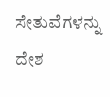ಸೇತುವೆಗಳನ್ನು ದೇಶ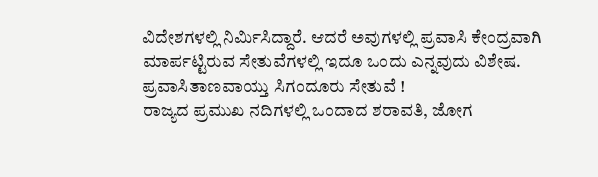ವಿದೇಶಗಳಲ್ಲಿ ನಿರ್ಮಿಸಿದ್ದಾರೆ. ಆದರೆ ಅವುಗಳಲ್ಲಿ ಪ್ರವಾಸಿ ಕೇಂದ್ರವಾಗಿ ಮಾರ್ಪಟ್ಟಿರುವ ಸೇತುವೆಗಳಲ್ಲಿ ಇದೂ ಒಂದು ಎನ್ನವುದು ವಿಶೇಷ.
ಪ್ರವಾಸಿತಾಣವಾಯ್ತು ಸಿಗಂದೂರು ಸೇತುವೆ !
ರಾಜ್ಯದ ಪ್ರಮುಖ ನದಿಗಳಲ್ಲಿ ಒಂದಾದ ಶರಾವತಿ, ಜೋಗ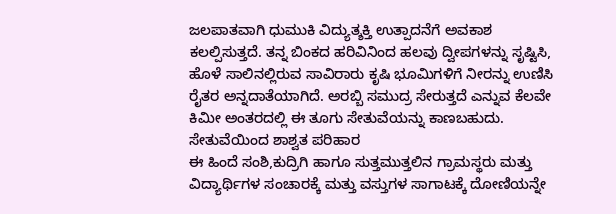ಜಲಪಾತವಾಗಿ ಧುಮುಕಿ ವಿದ್ಯುತ್ಶಕ್ತಿ ಉತ್ಪಾದನೆಗೆ ಅವಕಾಶ ಕಲಲ್ಪಿಸುತ್ತದೆ. ತನ್ನ ಬಿಂಕದ ಹರಿವಿನಿಂದ ಹಲವು ದ್ವೀಪಗಳನ್ನು ಸೃಷ್ಟಿಸಿ, ಹೊಳೆ ಸಾಲಿನಲ್ಲಿರುವ ಸಾವಿರಾರು ಕೃಷಿ ಭೂಮಿಗಳಿಗೆ ನೀರನ್ನು ಉಣಿಸಿ ರೈತರ ಅನ್ನದಾತೆಯಾಗಿದೆ. ಅರಬ್ಬಿ ಸಮುದ್ರ ಸೇರುತ್ತದೆ ಎನ್ನುವ ಕೆಲವೇ ಕಿಮೀ ಅಂತರದಲ್ಲಿ ಈ ತೂಗು ಸೇತುವೆಯನ್ನು ಕಾಣಬಹುದು.
ಸೇತುವೆಯಿಂದ ಶಾಶ್ವತ ಪರಿಹಾರ
ಈ ಹಿಂದೆ ಸಂಶಿ,ಕುದ್ರಿಗಿ ಹಾಗೂ ಸುತ್ತಮುತ್ತಲಿನ ಗ್ರಾಮಸ್ಥರು ಮತ್ತು ವಿದ್ಯಾರ್ಥಿಗಳ ಸಂಚಾರಕ್ಕೆ ಮತ್ತು ವಸ್ತುಗಳ ಸಾಗಾಟಕ್ಕೆ ದೋಣಿಯನ್ನೇ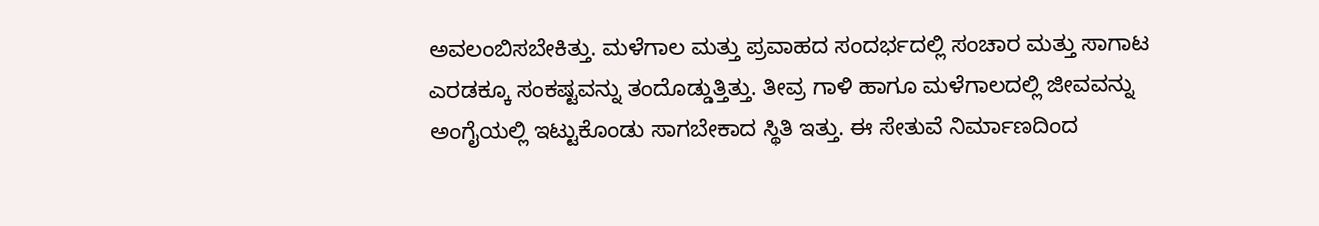ಅವಲಂಬಿಸಬೇಕಿತ್ತು. ಮಳೆಗಾಲ ಮತ್ತು ಪ್ರವಾಹದ ಸಂದರ್ಭದಲ್ಲಿ ಸಂಚಾರ ಮತ್ತು ಸಾಗಾಟ ಎರಡಕ್ಕೂ ಸಂಕಷ್ಟವನ್ನು ತಂದೊಡ್ಡುತ್ತಿತ್ತು. ತೀವ್ರ ಗಾಳಿ ಹಾಗೂ ಮಳೆಗಾಲದಲ್ಲಿ ಜೀವವನ್ನು ಅಂಗೈಯಲ್ಲಿ ಇಟ್ಟುಕೊಂಡು ಸಾಗಬೇಕಾದ ಸ್ಥಿತಿ ಇತ್ತು. ಈ ಸೇತುವೆ ನಿರ್ಮಾಣದಿಂದ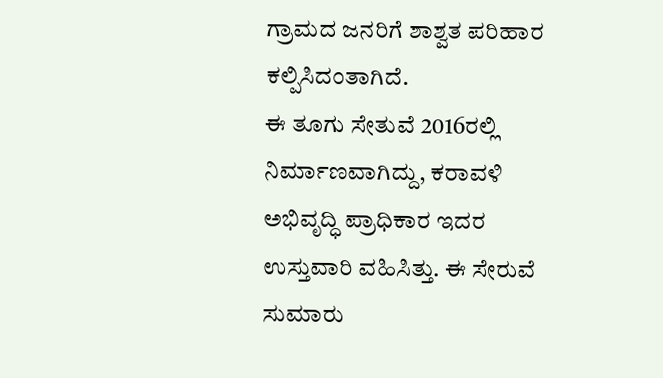ಗ್ರಾಮದ ಜನರಿಗೆ ಶಾಶ್ವತ ಪರಿಹಾರ ಕಲ್ಪಿಸಿದಂತಾಗಿದೆ.
ಈ ತೂಗು ಸೇತುವೆ 2016ರಲ್ಲಿ ನಿರ್ಮಾಣವಾಗಿದ್ದು, ಕರಾವಳಿ ಅಭಿವೃದ್ಧಿ ಪ್ರಾಧಿಕಾರ ಇದರ ಉಸ್ತುವಾರಿ ವಹಿಸಿತ್ತು. ಈ ಸೇರುವೆ ಸುಮಾರು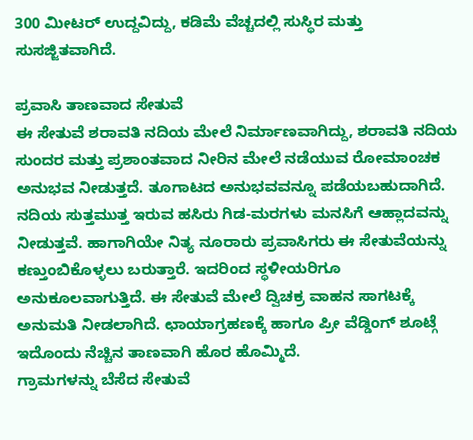300 ಮೀಟರ್ ಉದ್ದವಿದ್ದು, ಕಡಿಮೆ ವೆಚ್ಚದಲ್ಲಿ ಸುಸ್ಥಿರ ಮತ್ತು ಸುಸಜ್ಜಿತವಾಗಿದೆ.

ಪ್ರವಾಸಿ ತಾಣವಾದ ಸೇತುವೆ
ಈ ಸೇತುವೆ ಶರಾವತಿ ನದಿಯ ಮೇಲೆ ನಿರ್ಮಾಣವಾಗಿದ್ದು, ಶರಾವತಿ ನದಿಯ ಸುಂದರ ಮತ್ತು ಪ್ರಶಾಂತವಾದ ನೀರಿನ ಮೇಲೆ ನಡೆಯುವ ರೋಮಾಂಚಕ ಅನುಭವ ನೀಡುತ್ತದೆ. ತೂಗಾಟದ ಅನುಭವವನ್ನೂ ಪಡೆಯಬಹುದಾಗಿದೆ. ನದಿಯ ಸುತ್ತಮುತ್ತ ಇರುವ ಹಸಿರು ಗಿಡ-ಮರಗಳು ಮನಸಿಗೆ ಆಹ್ಲಾದವನ್ನು ನೀಡುತ್ತವೆ. ಹಾಗಾಗಿಯೇ ನಿತ್ಯ ನೂರಾರು ಪ್ರವಾಸಿಗರು ಈ ಸೇತುವೆಯನ್ನು ಕಣ್ತುಂಬಿಕೊಳ್ಳಲು ಬರುತ್ತಾರೆ. ಇದರಿಂದ ಸ್ಥಳೀಯರಿಗೂ ಅನುಕೂಲವಾಗುತ್ತಿದೆ. ಈ ಸೇತುವೆ ಮೇಲೆ ದ್ವಿಚಕ್ರ ವಾಹನ ಸಾಗಟಕ್ಕೆ ಅನುಮತಿ ನೀಡಲಾಗಿದೆ. ಛಾಯಾಗ್ರಹಣಕ್ಕೆ ಹಾಗೂ ಪ್ರೀ ವೆಡ್ಡಿಂಗ್ ಶೂಟ್ಗೆ ಇದೊಂದು ನೆಚ್ಚಿನ ತಾಣವಾಗಿ ಹೊರ ಹೊಮ್ಮಿದೆ.
ಗ್ರಾಮಗಳನ್ನು ಬೆಸೆದ ಸೇತುವೆ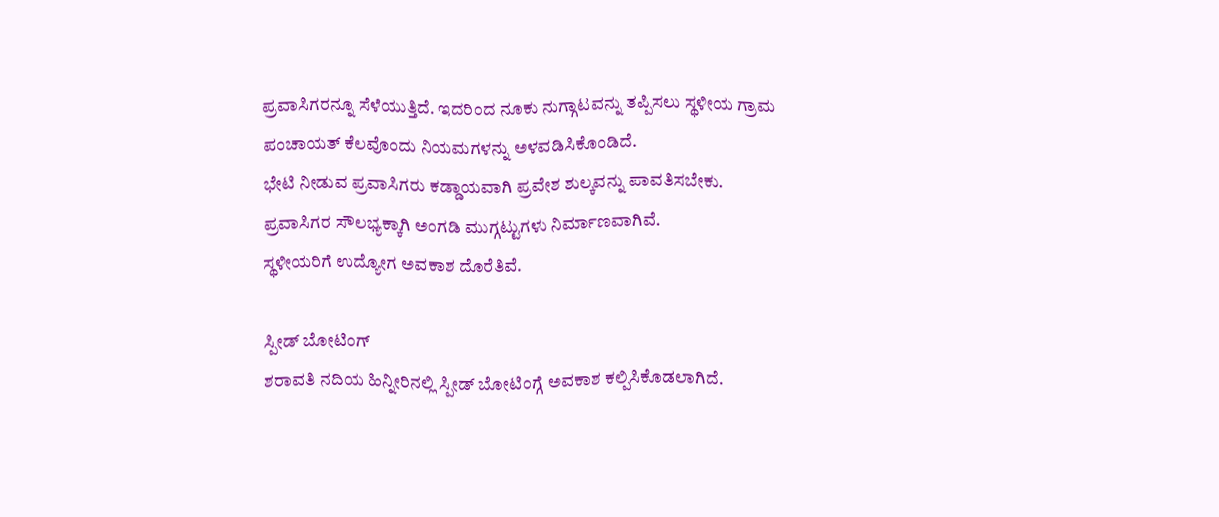ಪ್ರವಾಸಿಗರನ್ನೂ ಸೆಳೆಯುತ್ತಿದೆ. ಇದರಿಂದ ನೂಕು ನುಗ್ಗಾಟವನ್ನು ತಪ್ಪಿಸಲು ಸ್ಥಳೀಯ ಗ್ರಾಮ ಪಂಚಾಯತ್ ಕೆಲವೊಂದು ನಿಯಮಗಳನ್ನು ಅಳವಡಿಸಿಕೊಂಡಿದೆ.
ಭೇಟಿ ನೀಡುವ ಪ್ರವಾಸಿಗರು ಕಡ್ಡಾಯವಾಗಿ ಪ್ರವೇಶ ಶುಲ್ಕವನ್ನು ಪಾವತಿಸಬೇಕು.
ಪ್ರವಾಸಿಗರ ಸೌಲಭ್ಯಕ್ಕಾಗಿ ಅಂಗಡಿ ಮುಗ್ಗಟ್ಟುಗಳು ನಿರ್ಮಾಣವಾಗಿವೆ.
ಸ್ಥಳೀಯರಿಗೆ ಉದ್ಯೋಗ ಅವಕಾಶ ದೊರೆತಿವೆ.

ಸ್ಪೀಡ್ ಬೋಟಿಂಗ್
ಶರಾವತಿ ನದಿಯ ಹಿನ್ನೀರಿನಲ್ಲಿ ಸ್ಪೀಡ್ ಬೋಟಿಂಗ್ಗೆ ಅವಕಾಶ ಕಲ್ಪಿಸಿಕೊಡಲಾಗಿದೆ.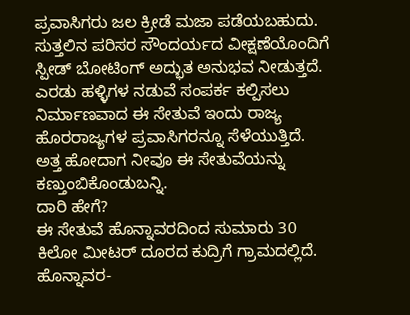ಪ್ರವಾಸಿಗರು ಜಲ ಕ್ರೀಡೆ ಮಜಾ ಪಡೆಯಬಹುದು. ಸುತ್ತಲಿನ ಪರಿಸರ ಸೌಂದರ್ಯದ ವೀಕ್ಷಣೆಯೊಂದಿಗೆ ಸ್ಪೀಡ್ ಬೋಟಿಂಗ್ ಅದ್ಭುತ ಅನುಭವ ನೀಡುತ್ತದೆ.
ಎರಡು ಹಳ್ಳಿಗಳ ನಡುವೆ ಸಂಪರ್ಕ ಕಲ್ಪಿಸಲು ನಿರ್ಮಾಣವಾದ ಈ ಸೇತುವೆ ಇಂದು ರಾಜ್ಯ ಹೊರರಾಜ್ಯಗಳ ಪ್ರವಾಸಿಗರನ್ನೂ ಸೆಳೆಯುತ್ತಿದೆ. ಅತ್ತ ಹೋದಾಗ ನೀವೂ ಈ ಸೇತುವೆಯನ್ನು ಕಣ್ತುಂಬಿಕೊಂಡುಬನ್ನಿ.
ದಾರಿ ಹೇಗೆ?
ಈ ಸೇತುವೆ ಹೊನ್ನಾವರದಿಂದ ಸುಮಾರು 30 ಕಿಲೋ ಮೀಟರ್ ದೂರದ ಕುದ್ರಿಗೆ ಗ್ರಾಮದಲ್ಲಿದೆ. ಹೊನ್ನಾವರ-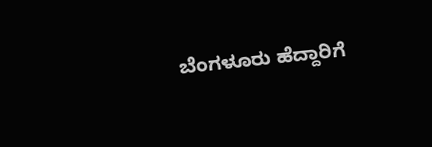ಬೆಂಗಳೂರು ಹೆದ್ದಾರಿಗೆ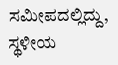ಸಮೀಪದಲ್ಲಿದ್ದು, ಸ್ಥಳೀಯ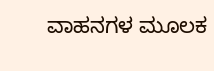ವಾಹನಗಳ ಮೂಲಕ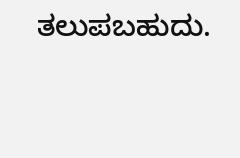ತಲುಪಬಹುದು.